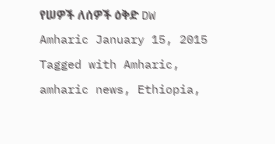የሠዎች ለሰዎች ዕቅድ DW Amharic January 15, 2015 Tagged with Amharic, amharic news, Ethiopia,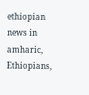ethiopian news in amharic, Ethiopians,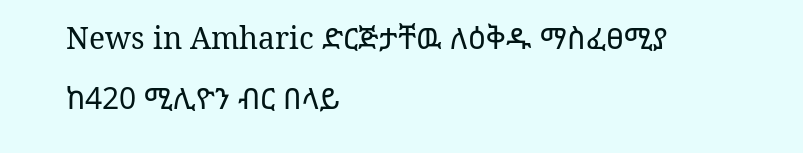News in Amharic ድርጅታቸዉ ለዕቅዱ ማስፈፀሚያ ከ420 ሚሊዮን ብር በላይ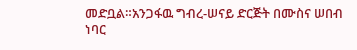መድቧል።አንጋፋዉ ግብረ-ሠናይ ድርጅት በሙስና ሠበብ ነባር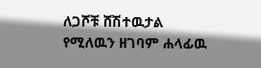ለጋሾቹ ሸሽተዉታል የሚለዉን ዘገባም ሐላፊዉ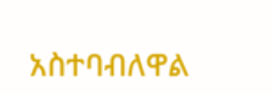አስተባብለዋል